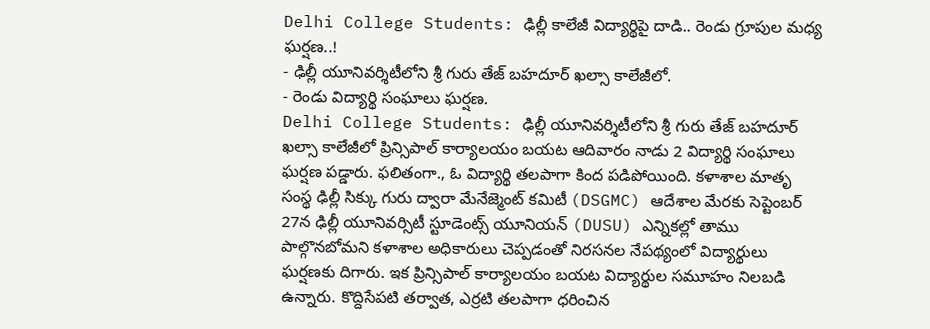Delhi College Students: ఢిల్లీ కాలేజీ విద్యార్థిపై దాడి.. రెండు గ్రూపుల మధ్య ఘర్షణ..!
- ఢిల్లీ యూనివర్శిటీలోని శ్రీ గురు తేజ్ బహదూర్ ఖల్సా కాలేజీలో.
- రెండు విద్యార్థి సంఘాలు ఘర్షణ.
Delhi College Students: ఢిల్లీ యూనివర్శిటీలోని శ్రీ గురు తేజ్ బహదూర్ ఖల్సా కాలేజీలో ప్రిన్సిపాల్ కార్యాలయం బయట ఆదివారం నాడు 2 విద్యార్థి సంఘాలు ఘర్షణ పడ్డారు. ఫలితంగా., ఓ విద్యార్థి తలపాగా కింద పడిపోయింది. కళాశాల మాతృ సంస్థ ఢిల్లీ సిక్కు గురు ద్వారా మేనేజ్మెంట్ కమిటీ (DSGMC) ఆదేశాల మేరకు సెప్టెంబర్ 27న ఢిల్లీ యూనివర్సిటీ స్టూడెంట్స్ యూనియన్ (DUSU) ఎన్నికల్లో తాము పాల్గొనబోమని కళాశాల అధికారులు చెప్పడంతో నిరసనల నేపథ్యంలో విద్యార్థులు ఘర్షణకు దిగారు. ఇక ప్రిన్సిపాల్ కార్యాలయం బయట విద్యార్థుల సమూహం నిలబడి ఉన్నారు. కొద్దిసేపటి తర్వాత, ఎర్రటి తలపాగా ధరించిన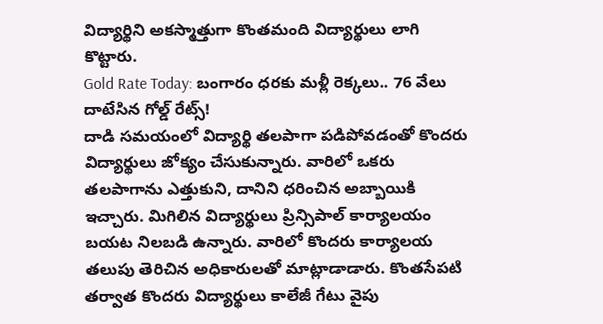విద్యార్థిని అకస్మాత్తుగా కొంతమంది విద్యార్థులు లాగి కొట్టారు.
Gold Rate Today: బంగారం ధరకు మళ్లీ రెక్కలు.. 76 వేలు దాటేసిన గోల్డ్ రేట్స్!
దాడి సమయంలో విద్యార్థి తలపాగా పడిపోవడంతో కొందరు విద్యార్థులు జోక్యం చేసుకున్నారు. వారిలో ఒకరు తలపాగాను ఎత్తుకుని, దానిని ధరించిన అబ్బాయికి ఇచ్చారు. మిగిలిన విద్యార్థులు ప్రిన్సిపాల్ కార్యాలయం బయట నిలబడి ఉన్నారు. వారిలో కొందరు కార్యాలయ తలుపు తెరిచిన అధికారులతో మాట్లాడాడారు. కొంతసేపటి తర్వాత కొందరు విద్యార్థులు కాలేజీ గేటు వైపు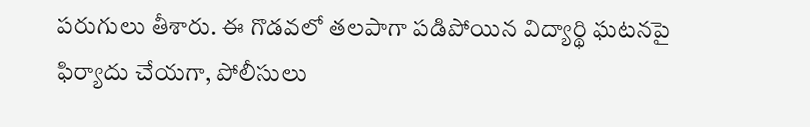పరుగులు తీశారు. ఈ గొడవలో తలపాగా పడిపోయిన విద్యార్థి ఘటనపై ఫిర్యాదు చేయగా, పోలీసులు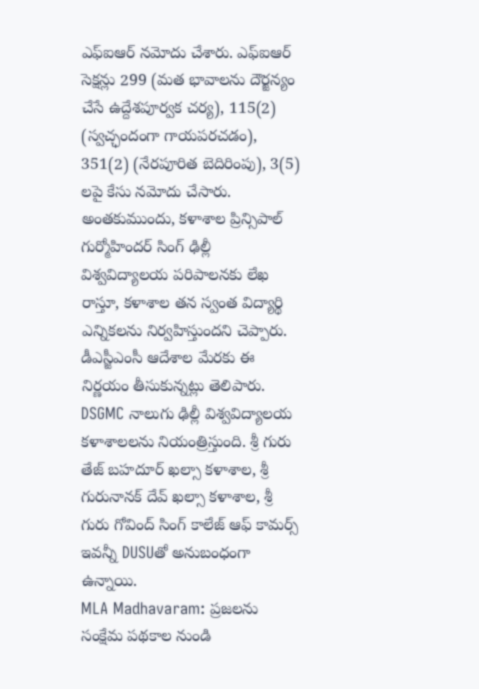ఎఫ్ఐఆర్ నమోదు చేశారు. ఎఫ్ఐఆర్ సెక్షన్లు 299 (మత భావాలను దౌర్జన్యం చేసే ఉద్దేశపూర్వక చర్య), 115(2) (స్వచ్ఛందంగా గాయపరచడం), 351(2) (నేరపూరిత బెదిరింపు), 3(5) లపై కేసు నమోదు చేసారు. అంతకుముందు, కళాశాల ప్రిన్సిపాల్ గుర్మోహిందర్ సింగ్ ఢిల్లీ విశ్వవిద్యాలయ పరిపాలనకు లేఖ రాస్తూ, కళాశాల తన స్వంత విద్యార్థి ఎన్నికలను నిర్వహిస్తుందని చెప్పారు. డీఎస్జీఎంసీ ఆదేశాల మేరకు ఈ నిర్ణయం తీసుకున్నట్లు తెలిపారు. DSGMC నాలుగు ఢిల్లీ విశ్వవిద్యాలయ కళాశాలలను నియంత్రిస్తుంది. శ్రీ గురు తేజ్ బహదూర్ ఖల్సా కళాశాల, శ్రీ గురునానక్ దేవ్ ఖల్సా కళాశాల, శ్రీ గురు గోవింద్ సింగ్ కాలేజ్ ఆఫ్ కామర్స్ ఇవన్నీ DUSUతో అనుబంధంగా ఉన్నాయి.
MLA Madhavaram: ప్రజలను సంక్షేమ పథకాల నుండి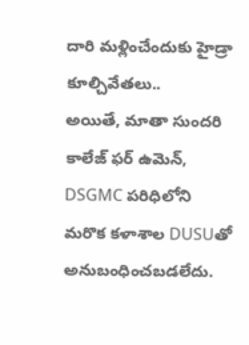దారి మళ్లించేందుకు హైడ్రా కూల్చివేతలు..
అయితే, మాతా సుందరి కాలేజ్ ఫర్ ఉమెన్, DSGMC పరిధిలోని మరొక కళాశాల DUSUతో అనుబంధించబడలేదు.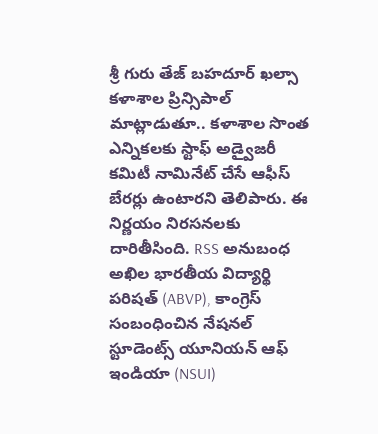శ్రీ గురు తేజ్ బహదూర్ ఖల్సా కళాశాల ప్రిన్సిపాల్ మాట్లాడుతూ.. కళాశాల సొంత ఎన్నికలకు స్టాఫ్ అడ్వైజరీ కమిటీ నామినేట్ చేసే ఆఫీస్ బేరర్లు ఉంటారని తెలిపారు. ఈ నిర్ణయం నిరసనలకు దారితీసింది. RSS అనుబంధ అఖిల భారతీయ విద్యార్థి పరిషత్ (ABVP), కాంగ్రెస్ సంబంధించిన నేషనల్ స్టూడెంట్స్ యూనియన్ ఆఫ్ ఇండియా (NSUI)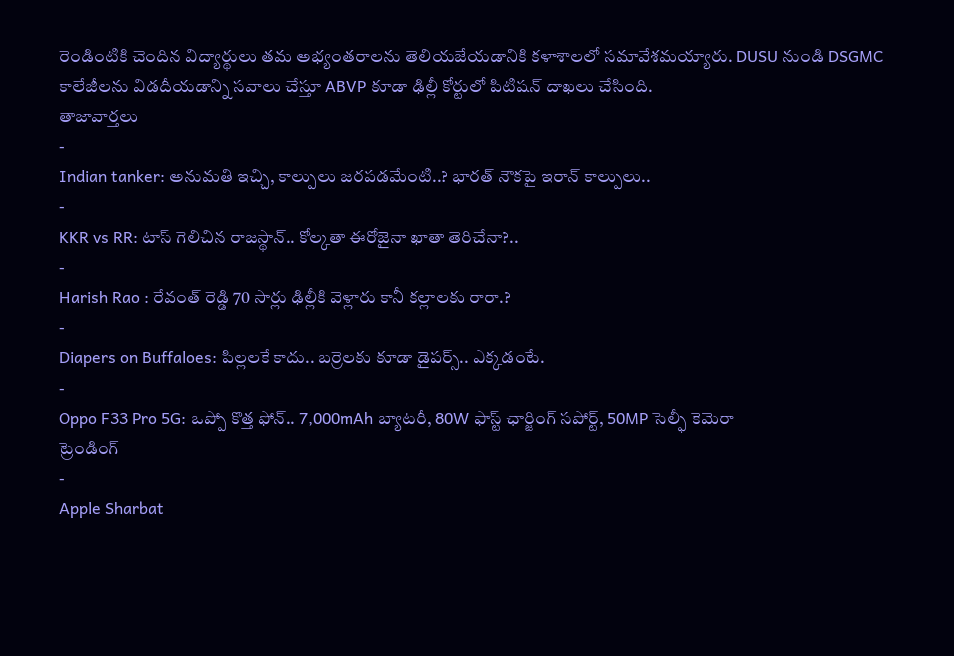రెండింటికి చెందిన విద్యార్థులు తమ అభ్యంతరాలను తెలియజేయడానికి కళాశాలలో సమావేశమయ్యారు. DUSU నుండి DSGMC కాలేజీలను విడదీయడాన్ని సవాలు చేస్తూ ABVP కూడా ఢిల్లీ కోర్టులో పిటిషన్ దాఖలు చేసింది.
తాజావార్తలు
-
Indian tanker: అనుమతి ఇచ్చి, కాల్పులు జరపడమేంటి..? భారత్ నౌకపై ఇరాన్ కాల్పులు..
-
KKR vs RR: టాస్ గెలిచిన రాజస్థాన్.. కోల్కతా ఈరోజైనా ఖాతా తెరిచేనా?..
-
Harish Rao : రేవంత్ రెడ్డి 70 సార్లు ఢిల్లీకి వెళ్లారు కానీ కల్లాలకు రారా.?
-
Diapers on Buffaloes: పిల్లలకే కాదు.. బర్రెలకు కూడా డైపర్స్.. ఎక్కడంటే.
-
Oppo F33 Pro 5G: ఒప్పో కొత్త ఫోన్.. 7,000mAh బ్యాటరీ, 80W ఫాస్ట్ ఛార్జింగ్ సపోర్ట్, 50MP సెల్ఫీ కెమెరా
ట్రెండింగ్
-
Apple Sharbat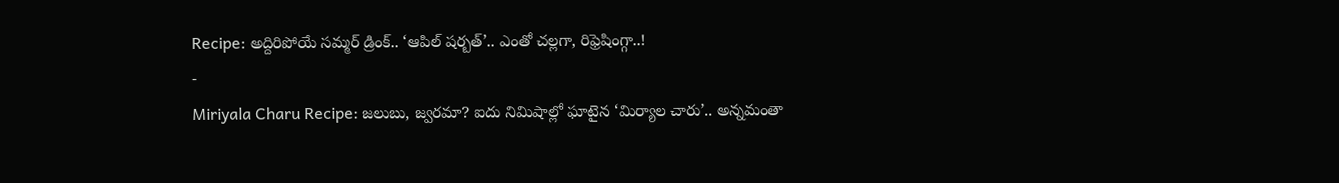Recipe: అద్దిరిపోయే సమ్మర్ డ్రింక్.. ‘ఆపిల్ షర్బత్’.. ఎంతో చల్లగా, రిఫ్రెషింగ్గా..!
-
Miriyala Charu Recipe: జలుబు, జ్వరమా? ఐదు నిమిషాల్లో ఘాటైన ‘మిర్యాల చారు’.. అన్నమంతా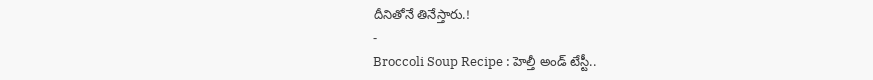దీనితోనే తినేస్తారు.!
-
Broccoli Soup Recipe : హెల్తీ అండ్ టేస్టీ..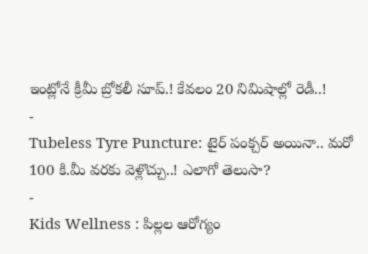ఇంట్లోనే క్రీమీ బ్రోకలీ సూప్.! కేవలం 20 నిమిషాల్లో రెడీ..!
-
Tubeless Tyre Puncture: టైర్ పంక్చర్ అయినా.. మరో 100 కి.మీ వరకు వెళ్లొచ్చు..! ఎలాగో తెలుసా?
-
Kids Wellness : పిల్లల ఆరోగ్యం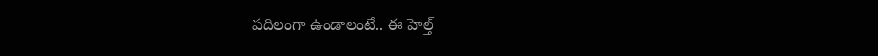పదిలంగా ఉండాలంటే.. ఈ హెల్త్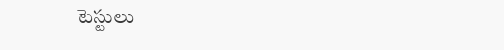టెస్టులు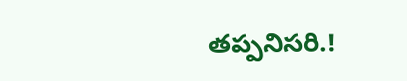తప్పనిసరి.!